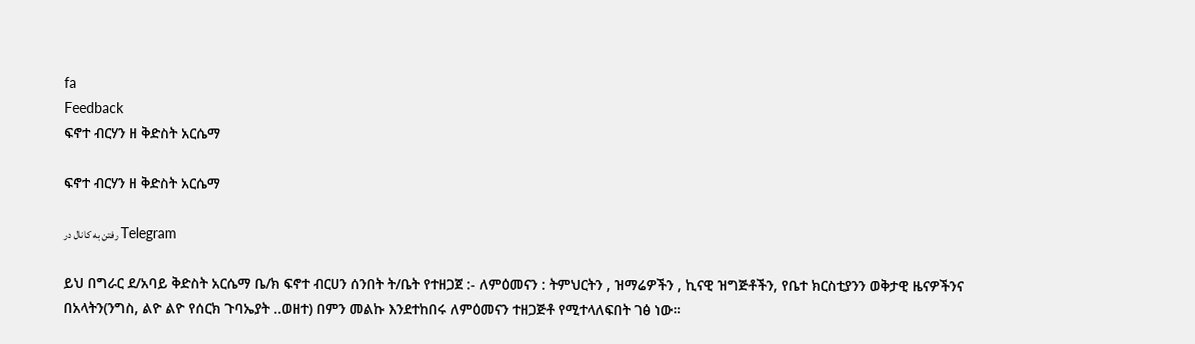fa
Feedback
ፍኖተ ብርሃን ዘ ቅድስት አርሴማ

ፍኖተ ብርሃን ዘ ቅድስት አርሴማ

رفتن به کانال در Telegram

ይህ በግራር ደ/አባይ ቅድስት አርሴማ ቤ/ክ ፍኖተ ብርሀን ሰንበት ት/ቤት የተዘጋጀ :- ለምዕመናን : ትምህርትን , ዝማሬዎችን , ኪናዊ ዝግጅቶችን, የቤተ ክርስቲያንን ወቅታዊ ዜናዎችንና በአላትን(ንግስ, ልዮ ልዮ የሰርክ ጉባኤያት ..ወዘተ) በምን መልኩ እንደተከበሩ ለምዕመናን ተዘጋጅቶ የሚተላለፍበት ገፅ ነው።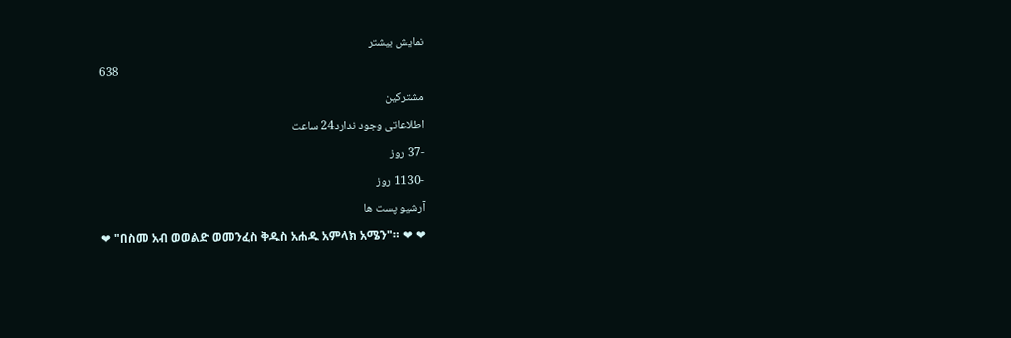نمایش بیشتر
638
مشترکین
اطلاعاتی وجود ندارد24 ساعت
-37 روز
-1130 روز
آرشیو پست ها
❤ "በስመ አብ ወወልድ ወመንፈስ ቅዱስ አሐዱ አምላክ አሜን"። ❤ ❤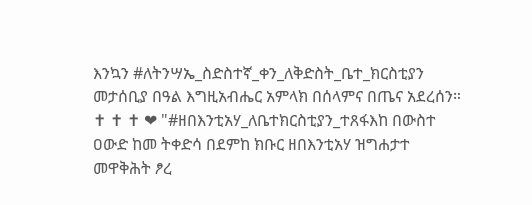እንኳን #ለትንሣኤ_ስድስተኛ_ቀን_ለቅድስት_ቤተ_ክርስቲያን መታሰቢያ በዓል እግዚአብሔር አምላክ በሰላምና በጤና አደረሰን።                                          ✝ ✝ ✝ ❤ "#ዘበእንቲአሃ_ለቤተክርስቲያን_ተጸፋእከ በውስተ ዐውድ ከመ ትቀድሳ በደምከ ክቡር ዘበእንቲአሃ ዝግሐታተ መዋቅሕት ፆረ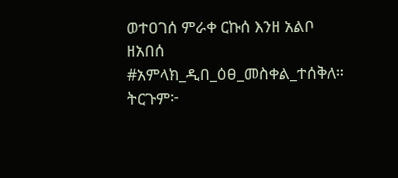ወተዐገሰ ምራቀ ርኩሰ እንዘ አልቦ ዘአበሰ #አምላክ_ዲበ_ዕፀ_መስቀል_ተሰቅለ። ትርጉም፦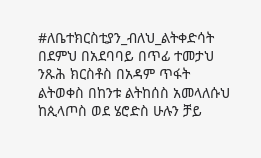#ለቤተክርስቲያን_ብለህ_ልትቀድሳት በደምህ በአደባባይ በጥፊ ተመታህ ንጹሕ ክርስቶስ በአዳም ጥፋት ልትወቀስ በከንቱ ልትከሰስ አመላለሱህ ከጲላጦስ ወደ ሄሮድስ ሁሉን ቻይ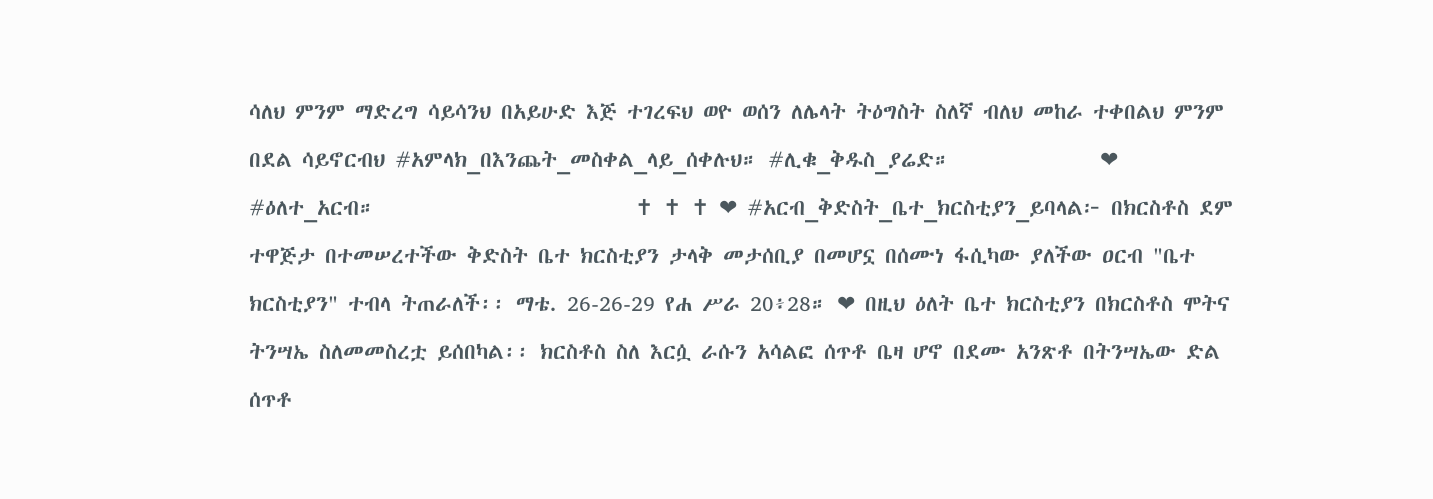ሳለህ ምንም ማድረግ ሳይሳንህ በአይሁድ እጅ ተገረፍህ ወዮ ወሰን ለሌላት ትዕግስት ስለኛ ብለህ መከራ ተቀበልህ ምንም በደል ሳይኖርብህ #አምላክ_በእንጨት_መስቀል_ላይ_ሰቀሉህ። #ሊቁ_ቅዱስ_ያሬድ።               ❤ #ዕለተ_አርብ።                          ✝ ✝ ✝ ❤ #አርብ_ቅድስት_ቤተ_ክርስቲያን_ይባላል፦ በክርስቶስ ደም ተዋጅታ በተመሠረተችው ቅድስት ቤተ ክርስቲያን ታላቅ መታሰቢያ በመሆኗ በሰሙነ ፋሲካው ያለችው ዐርብ "ቤተ ክርስቲያን" ተብላ ትጠራለች፡፡ ማቴ. 26-26-29 የሐ ሥራ 20፥28። ❤ በዚህ ዕለት ቤተ ክርስቲያን በክርስቶስ ሞትና ትንሣኤ ስለመመስረቷ ይሰበካል፡፡ ክርስቶስ ስለ እርሷ ራሱን አሳልፎ ሰጥቶ ቤዛ ሆኖ በደሙ አንጽቶ በትንሣኤው ድል ሰጥቶ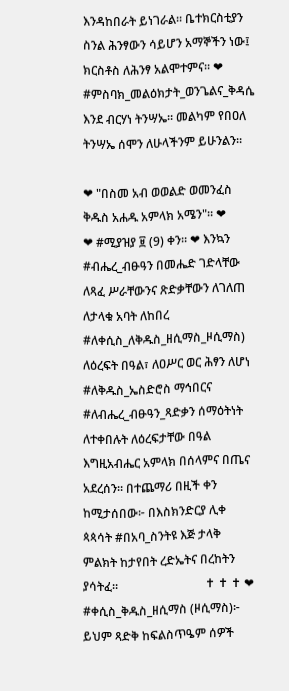እንዳከበራት ይነገራል፡፡ ቤተክርስቲያን ስንል ሕንፃውን ሳይሆን አማኞችን ነው፤ ክርስቶስ ለሕንፃ አልሞተምና፡፡ ❤ #ምስባክ_መልዕክታት_ወንጌልና_ቅዳሴ እንደ ብርሃነ ትንሣኤ። መልካም የበዐለ ትንሣኤ ሰሞን ለሁላችንም ይሁንልን።

❤ "በስመ አብ ወወልድ ወመንፈስ ቅዱስ አሐዱ አምላክ አሜን"። ❤             ❤ #ሚያዝያ ፱ (9) ቀን። ❤ እንኳን #ብሔረ_ብፁዓን በመሔድ ገድላቸው ለጻፈ ሥራቸውንና ጽድቃቸውን ለገለጠ ለታላቁ አባት ለከበረ #ለቀሲስ_ለቅዱስ_ዘሲማስ_ዞሲማስ) ለዕረፍት በዓል፣ ለዐሥር ወር ሕፃን ለሆነ #ለቅዱስ_ኤስድሮስ ማኅበርና #ለብሔረ_ብፁዓን_ጻድቃን ሰማዕትነት ለተቀበሉት ለዕረፍታቸው በዓል እግዚአብሔር አምላክ በሰላምና በጤና አደረሰን። በተጨማሪ በዚች ቀን ከሚታሰበው፦ በእስክንድርያ ሊቀ ጳጳሳት #በአባ_ስንትዩ እጅ ታላቅ ምልክት ከታየበት ረድኤትና በረከትን ያሳትፈ።                             ✝ ✝ ✝ ❤ #ቀሲስ_ቅዱስ_ዘሲማስ (ዞሲማስ)፦ ይህም ጻድቅ ከፍልስጥዔም ሰዎች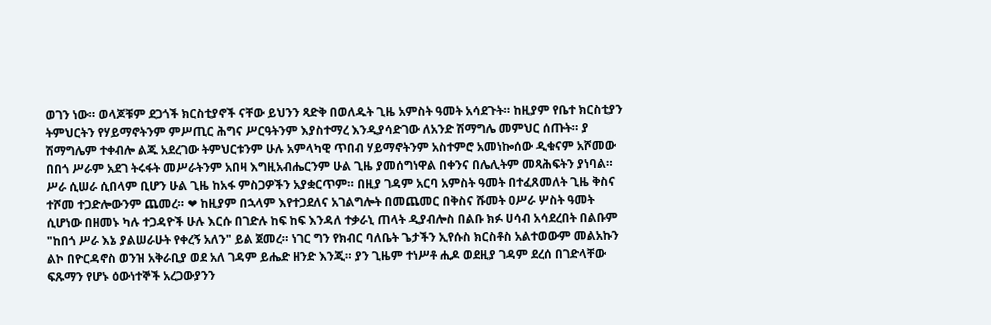ወገን ነው። ወላጆቹም ደጋጎች ክርስቲያኖች ናቸው ይህንን ጻድቅ በወለዱት ጊዜ አምስት ዓመት አሳደጉት። ከዚያም የቤተ ክርስቲያን ትምህርትን የሃይማኖትንም ምሥጢር ሕግና ሥርዓትንም እያስተማረ እንዲያሳድገው ለአንድ ሽማግሌ መምህር ሰጡት። ያ ሽማግሌም ተቀብሎ ልጁ አደረገው ትምህርቱንም ሁሉ አምላካዊ ጥበብ ሃይማኖትንም አስተምሮ አመነኰሰው ዲቁናም አሾመው በበጎ ሥራም አደገ ትሩፋት መሥራትንም አበዛ እግዚአብሔርንም ሁል ጊዜ ያመሰግነዋል በቀንና በሌሊትም መጻሕፍትን ያነባል። ሥራ ሲሠራ ሲበላም ቢሆን ሁል ጊዜ ከአፋ ምስጋዎችን አያቋርጥም። በዚያ ገዳም አርባ አምስት ዓመት በተፈጸመለት ጊዜ ቅስና ተሾመ ተጋድሎውንም ጨመረ። ❤ ከዚያም በኋላም እየተጋደለና አገልግሎት በመጨመር በቅስና ሹመት ዐሥራ ሦስት ዓመት ሲሆነው በዘመኑ ካሉ ተጋዳዮች ሁሉ እርሱ በገድሉ ከፍ ከፍ እንዳለ ተቃራኒ ጠላት ዲያብሎስ በልቡ ክፉ ሀሳብ አሳደረበት በልቡም "ከበጎ ሥራ እኔ ያልሠራሁት የቀረኝ አለን" ይል ጀመረ። ነገር ግን የክብር ባለቤት ጌታችን ኢየሱስ ክርስቶስ አልተወውም መልአኩን ልኮ በዮርዳኖስ ወንዝ አቅራቢያ ወደ አለ ገዳም ይሔድ ዘንድ እንጂ። ያን ጊዜም ተነሥቶ ሒዶ ወደዚያ ገዳም ደረሰ በገድላቸው ፍጹማን የሆኑ ዕውነተኞች አረጋውያንን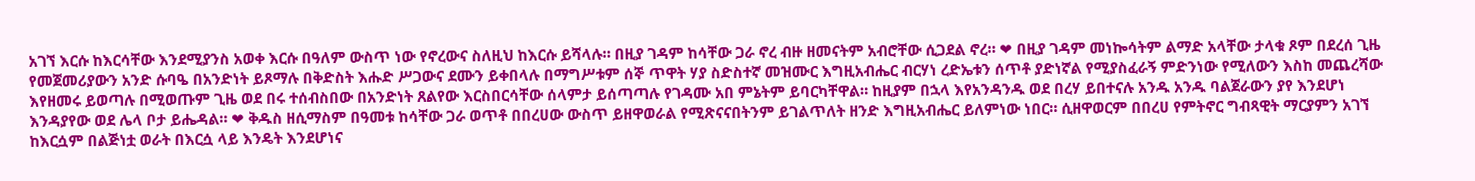አገኘ እርሱ ከእርሳቸው እንደሚያንስ አወቀ እርሱ በዓለም ውስጥ ነው የኖረውና ስለዚህ ከእርሱ ይሻላሉ። በዚያ ገዳም ከሳቸው ጋራ ኖረ ብዙ ዘመናትም አብሮቸው ሲጋደል ኖረ። ❤ በዚያ ገዳም መነኰሳትም ልማድ አላቸው ታላቁ ጾም በደረሰ ጊዜ የመጀመሪያውን አንድ ሱባዔ በአንድነት ይጾማሉ በቅድስት እሑድ ሥጋውና ደሙን ይቀበላሉ በማግሥቱም ሰኞ ጥዋት ሃያ ስድስተኛ መዝሙር እግዚአብሔር ብርሃነ ረድኤቱን ሰጥቶ ያድነኛል የሚያስፈራኝ ምድንነው የሚለውን እስከ መጨረሻው እየዘመሩ ይወጣሉ በሚወጡም ጊዜ ወደ በሩ ተሰብስበው በአንድነት ጸልየው እርስበርሳቸው ሰላምታ ይሰጣጣሉ የገዳሙ አበ ምኔትም ይባርካቸዋል። ከዚያም በኋላ እየአንዳንዱ ወደ በረሃ ይበተናሉ አንዱ አንዱ ባልጀራውን ያየ እንደሆነ እንዳያየው ወደ ሌላ ቦታ ይሔዳል። ❤ ቅዱስ ዘሲማስም በዓመቱ ከሳቸው ጋራ ወጥቶ በበረሀው ውስጥ ይዘዋወራል የሚጽናናበትንም ይገልጥለት ዘንድ እግዚአብሔር ይለምነው ነበር። ሲዘዋወርም በበረሀ የምትኖር ግብጻዊት ማርያምን አገኘ ከእርሷም በልጅነቷ ወራት በእርሷ ላይ እንዴት እንደሆነና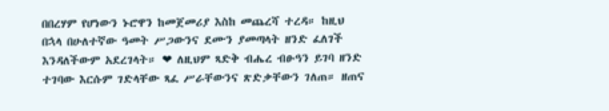በበረሃም የሆነውን ኑሮዋን ከመጀመሪያ እስከ መጨረሻ ተረዳ። ከዚህ በኋላ በሁለተኛው ዓመት ሥጋውንና ደሙን ያመጣላት ዘንድ ፈለገች እንዳለችውም አደረገላት። ❤ ለዚህም ጻድቅ ብሔረ ብፁዓን ይገባ ዘንድ ተገባው እርሱም ገድላቸው ጻፈ ሥራቸውንና ጽድቃቸውን ገለጠ። ዘጠና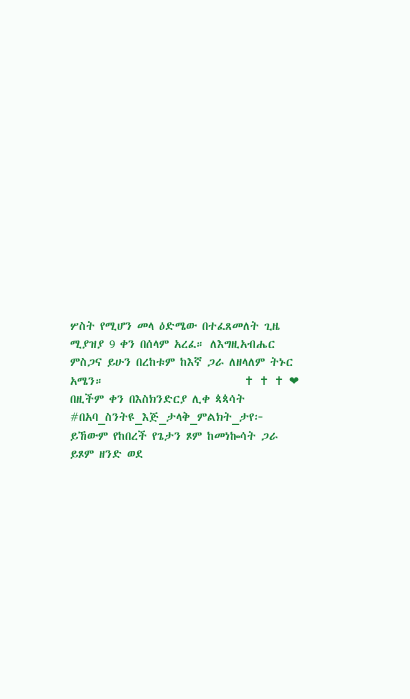ሦስት የሚሆን መላ ዕድሜው በተፈጸመለት ጊዜ ሚያዝያ 9 ቀን በሰላም አረፈ። ለእግዚአብሔር ምስጋና ይሁን በረከቱም ከእኛ ጋራ ለዘላለም ትኑር አሜን።                            ✝ ✝ ✝ ❤ በዚችም ቀን በእስክንድርያ ሊቀ ጳጳሳት #በአባ_ስንትዩ_እጅ_ታላቅ_ምልክት_ታየ፦ ይኸውም የከበረች የጌታን ጾም ከመነኰሳት ጋራ ይጾም ዘንድ ወደ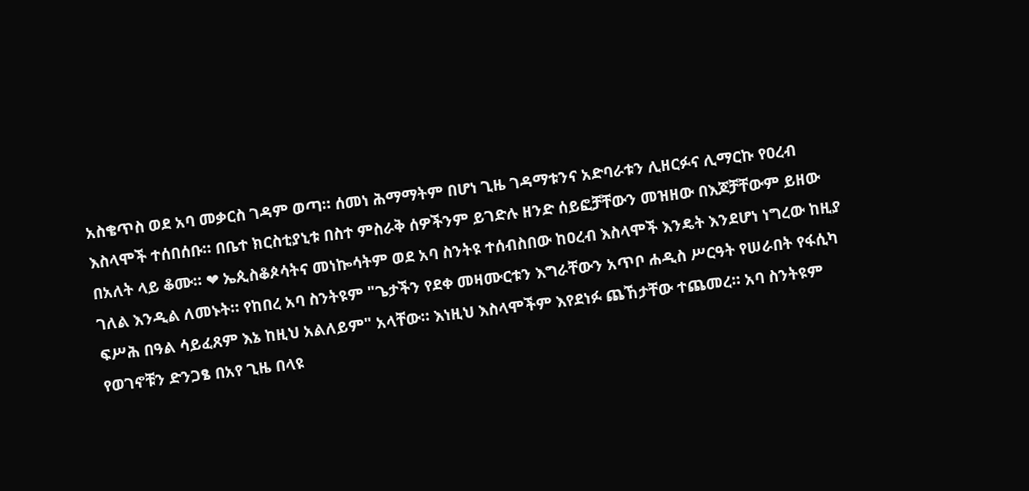አስቄጥስ ወደ አባ መቃርስ ገዳም ወጣ። ሰመነ ሕማማትም በሆነ ጊዜ ገዳማቱንና አድባራቱን ሊዘርፉና ሊማርኩ የዐረብ እስላሞች ተሰበሰቡ። በቤተ ክርስቲያኒቱ በስተ ምስራቅ ሰዎችንም ይገድሉ ዘንድ ሰይፎቻቸውን መዝዘው በእጆቻቸውም ይዘው በአለት ላይ ቆሙ። ❤ ኤጲስቆጶሳትና መነኰሳትም ወደ አባ ስንትዩ ተሰብስበው ከዐረብ እስላሞች እንዴት እንደሆነ ነግረው ከዚያ ገለል እንዲል ለመኑት። የከበረ አባ ስንትዩም "ጌታችን የደቀ መዛሙርቱን እግራቸውን አጥቦ ሐዲስ ሥርዓት የሠራበት የፋሲካ ፍሥሕ በዓል ሳይፈጸም እኔ ከዚህ አልለይም" አላቸው። እነዚህ እስላሞችም እየደነፉ ጨኸታቸው ተጨመረ። አባ ስንትዩም የወገኖቹን ድንጋፄ በአየ ጊዜ በላዩ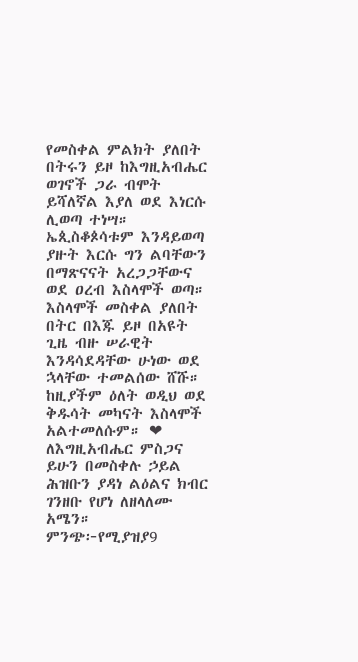የመስቀል ምልክት ያለበት በትሩን ይዞ ከእግዚአብሔር ወገኖች ጋራ ብሞት ይሻለኛል እያለ ወደ እነርሱ ሊወጣ ተነሣ። ኤጲስቆጶሳቱም እንዳይወጣ ያዙት እርሱ ግን ልባቸውን በማጽናናት አረጋጋቸውና ወደ ዐረብ እስላሞች ወጣ። እስላሞች መስቀል ያለበት በትር በእጁ ይዞ በአዩት ጊዜ ብዙ ሠራዊት እንዳሳደዳቸው ሁነው ወደ ኋላቸው ተመልሰው ሸሹ። ከዚያችም ዕለት ወዲህ ወደ ቅዱሳት መካናት እስላሞች አልተመለሱም። ❤ ለእግዚአብሔር ምስጋና ይሁን በመስቀሉ ኃይል ሕዝቡን ያዳነ ልዕልና ክብር ገንዘቡ የሆነ ለዘላለሙ አሜን። ምንጭ፦የሚያዝያ9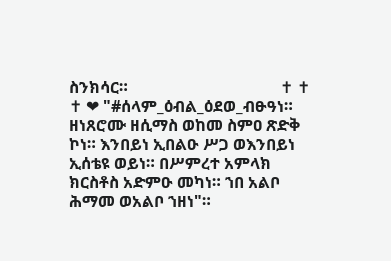ስንክሳር።                                      ✝ ✝ ✝ ❤ "#ሰላም_ዕብል_ዕደወ_ብፁዓነ። ዘነጸሮሙ ዘሲማስ ወከመ ስምዐ ጽድቅ ኮነ። እንበይነ ኢበልዑ ሥጋ ወእንበይነ ኢሰቴዩ ወይነ። በሥምረተ አምላክ ክርስቶስ አድምዑ መካነ። ኀበ አልቦ ሕማመ ወአልቦ ኀዘነ"።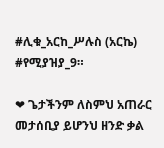#ሊቁ_አርከ_ሥሉስ (አርኬ) #የሚያዝያ_9።

❤ ጌታችንም ለስምህ አጠራር መታሰቢያ ይሆንህ ዘንድ ቃል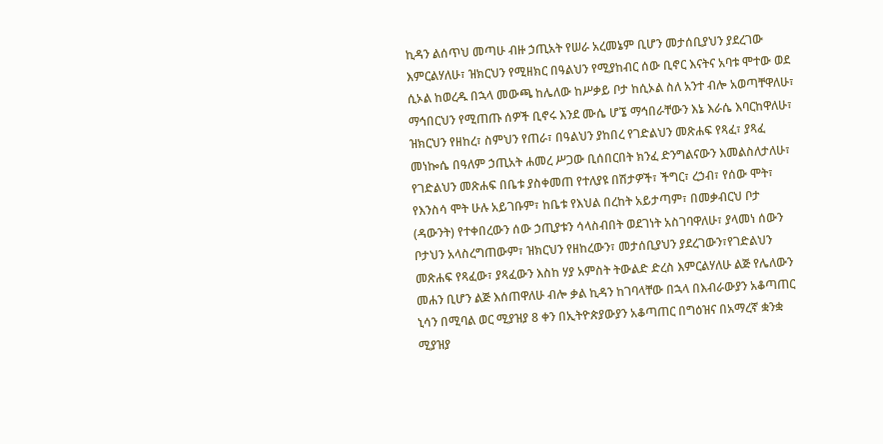ኪዳን ልሰጥህ መጣሁ ብዙ ኃጢአት የሠራ አረመኔም ቢሆን መታሰቢያህን ያደረገው እምርልሃለሁ፣ ዝክርህን የሚዘክር በዓልህን የሚያከብር ሰው ቢኖር እናትና አባቱ ሞተው ወደ ሲኦል ከወረዱ በኋላ መውጫ ከሌለው ከሥቃይ ቦታ ከሲኦል ስለ አንተ ብሎ አወጣቸዋለሁ፣ ማኅበርህን የሚጠጡ ሰዎች ቢኖሩ እንደ ሙሴ ሆኜ ማኅበራቸውን እኔ እራሴ እባርከዋለሁ፣ ዝክርህን የዘከረ፣ ስምህን የጠራ፣ በዓልህን ያከበረ የገድልህን መጽሐፍ የጻፈ፣ ያጻፈ መነኰሴ በዓለም ኃጢአት ሐመረ ሥጋው ቢሰበርበት ክንፈ ድንግልናውን እመልስለታለሁ፣ የገድልህን መጽሐፍ በቤቱ ያስቀመጠ የተለያዩ በሽታዎች፣ ችግር፣ ረኃብ፣ የሰው ሞት፣ የእንስሳ ሞት ሁሉ አይገቡም፣ ከቤቱ የእህል በረከት አይታጣም፣ በመቃብርህ ቦታ (ዳውንት) የተቀበረውን ሰው ኃጢያቱን ሳላስብበት ወደገነት አስገባዋለሁ፣ ያላመነ ሰውን ቦታህን አላስረግጠውም፣ ዝክርህን የዘከረውን፣ መታሰቢያህን ያደረገውን፣የገድልህን መጽሐፍ የጻፈው፣ ያጻፈውን እስከ ሃያ አምስት ትውልድ ድረስ እምርልሃለሁ ልጅ የሌለውን መሐን ቢሆን ልጅ እሰጠዋለሁ ብሎ ቃል ኪዳን ከገባላቸው በኋላ በእብራውያን አቆጣጠር ኒሳን በሚባል ወር ሚያዝያ 8 ቀን በኢትዮጵያውያን አቆጣጠር በግዕዝና በአማረኛ ቋንቋ ሚያዝያ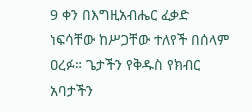9 ቀን በእግዚአብሔር ፈቃድ ነፍሳቸው ከሥጋቸው ተለየች በሰላም ዐረፉ። ጌታችን የቅዱስ የክብር አባታችን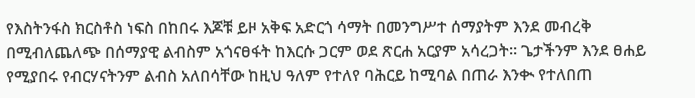የእስትንፋስ ክርስቶስ ነፍስ በከበሩ እጆቹ ይዞ አቅፍ አድርጎ ሳማት በመንግሥተ ሰማያትም እንደ መብረቅ በሚብለጨለጭ በሰማያዊ ልብስም አጎናፀፋት ከእርሱ ጋርም ወደ ጽርሐ አርያም አሳረጋት። ጌታችንም እንደ ፀሐይ የሚያበሩ የብርሃናትንም ልብስ አለበሳቸው ከዚህ ዓለም የተለየ ባሕርይ ከሚባል በጠራ እንቊ የተለበጠ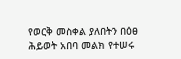የወርቅ መስቀል ያለበትን በዕፀ ሕይወት አበባ መልክ የተሠሩ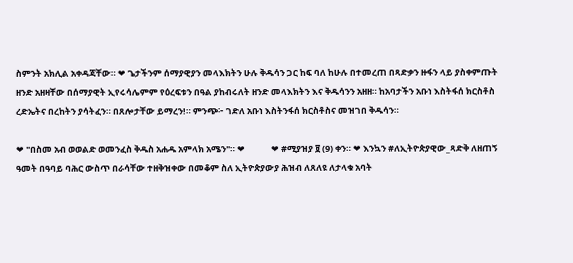ስምንት አክሊል አቀዳጃቸው። ❤ ጌታችንም ሰማያዊያን መላእክትን ሁሉ ቅዱሳን ጋር ከፍ ባለ ከሁሉ በተመረጠ በጻድቃን ዙፋን ላይ ያስቀምጡት ዘንድ አዘዛቸው በሰማያዊት ኢየሩሳሌምም የዕረፍቱን በዓል ያከብሩለት ዘንድ መላእክትን እና ቅዱሳንን አዘዘ። ከአባታችን አቡነ እስትፋሰ ክርስቶስ ረድኤትና በረከትን ያሳትፈን። በጸሎታቸው ይማረን!። ምንጭ፦ ገድለ አቡነ እስትንፋሰ ክርስቶስና መዝገበ ቅዱሳን።

❤ "በስመ አብ ወወልድ ወመንፈስ ቅዱስ አሐዱ አምላክ አሜን"። ❤             ❤ #ሚያዝያ ፱ (9) ቀን። ❤ እንኳን #ለኢትዮጵያዊው_ጻድቅ ለዘጠኝ ዓመት በዓባይ ባሕር ውስጥ በራሳቸው ተዘቅዝቀው በመቆም ስለ ኢትዮጵያውያ ሕዝብ ለጸለዩ ለታላቁ አባት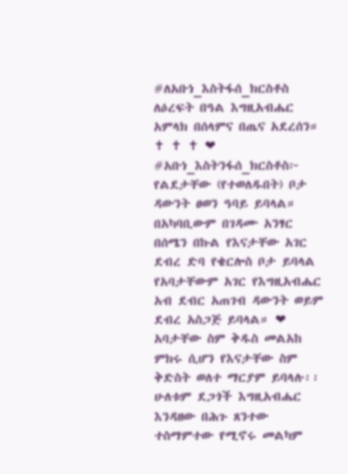#ለአቡነ_እስትፋሰ_ክርስቶስ ለዕረፍት በዓል እግዚአብሔር አምላክ በሰላምና በጤና አደረሰን።                                                                                     ✝ ✝ ✝ ❤ #አቡነ_እስትንፋሰ_ክርስቶስ፦ የልደታቸው (የተወለዱበት) ቦታ ዳውንት ፀወን ዓባይ ይባላል። በአካባቢውም በገዳሙ አንፃር በሰሜን በኩል የእናታቸው አገር ደብረ ድባ የቄርሎስ ቦታ ይባላል የአባታቸውም አገር የእግዚአብሔር አብ ደብር አጠገብ ዳውንት ወይም ደብረ አስጋጅ ይባላል። ❤ አባታቸው ስም ቅዱስ መልአከ ምክሩ ሲሆን የእናታቸው ስም ቅድስት ወለተ ማርያም ይባላሉ፡፡ ሁለቱም ደጋጎች እግዚአብሔር እንዳዘው በሕጉ ጸንተው ተስማምተው የሚኖሩ መልካም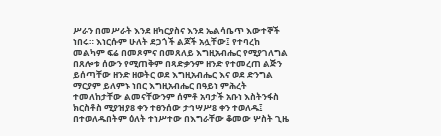ሥራን በመሥራት እንደ ዘካርያስና እንደ ኤልሳቤጥ እውተኞች ነበሩ። እነርሱም ሁለት ደጋጎች ልጆች አሏቸው፤ የተባረከ መልካም ፍሬ በመጾምና በመጸለይ እግዚአብሔር የሚያገለግል በጸሎቱ ሰውን የሚጠቅም በጻድቃንም ዘንድ የተመረጠ ልጅን ይሰጣቸው ዘንድ ዘወትር ወደ እግዚአብሔር እና ወደ ድንግል ማርያም ይለምኑ ነበር እግዚአብሔር በዓይነ ምሕረት ተመለከታቸው ልመናቸውንም ሰምቶ አባታች አቡነ እስትንፋስ ክርስቶስ ሚያዝያ8 ቀን ተፀንሰው ታኅሣሥ8 ቀን ተወለዱ፤ በተወለዱበትም ዕለት ተነሥተው በእግራቸው ቆመው ሦስት ጊዜ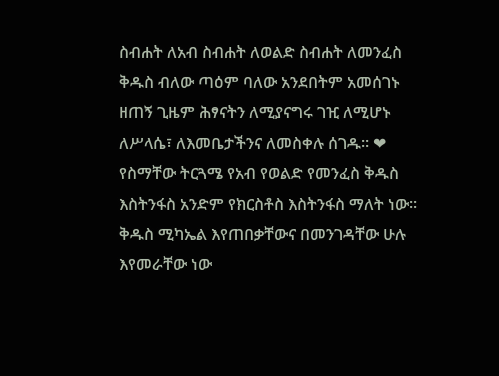ስብሐት ለአብ ስብሐት ለወልድ ስብሐት ለመንፈስ ቅዱስ ብለው ጣዕም ባለው አንደበትም አመሰገኑ ዘጠኝ ጊዜም ሕፃናትን ለሚያናግሩ ገዢ ለሚሆኑ ለሥላሴ፣ ለእመቤታችንና ለመስቀሉ ሰገዱ፡፡ ❤ የስማቸው ትርጓሜ የአብ የወልድ የመንፈስ ቅዱስ እስትንፋስ አንድም የክርስቶስ እስትንፋስ ማለት ነው፡፡ ቅዱስ ሚካኤል እየጠበቃቸውና በመንገዳቸው ሁሉ እየመራቸው ነው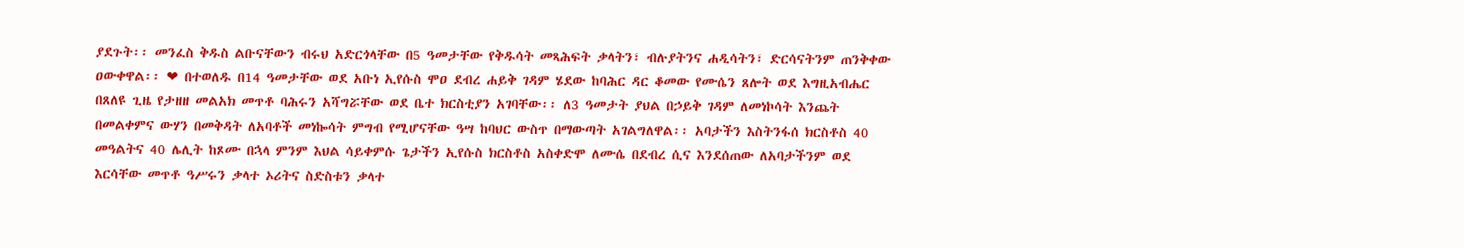ያደጉት፡፡ መንፈስ ቅዱስ ልቡናቸውን ብሩህ አድርጎላቸው በ5 ዓመታቸው የቅዱሳት መጻሕፍት ቃላትን፣ ብሉያትንና ሐዲሳትን፣ ድርሳናትንም ጠንቅቀው ዐውቀዋል፡፡ ❤ በተወለዱ በ14 ዓመታቸው ወደ አቡነ ኢየሱስ ሞዐ ደብረ ሐይቅ ገዳም ሄደው ከባሕር ዳር ቆመው የሙሴን ጸሎት ወደ እግዚአብሔር በጸለዩ ጊዜ የታዘዘ መልአክ መጥቶ ባሕሩን አሻግሯቸው ወደ ቤተ ክርስቲያን አገባቸው፡፡ ለ3 ዓመታት ያህል በኃይቅ ገዳም ለመነኮሳት እንጨት በመልቀምና ውሃን በመቅዳት ለአባቶች መነኰሳት ምግብ የሚሆናቸው ዓሣ ከባህር ውስጥ በማውጣት አገልግለዋል፡፡ አባታችን እስትንፋሰ ክርስቶስ 40 መዓልትና 40 ሌሊት ከጾሙ በኋላ ምንም እህል ሳይቀምሱ ጌታችን ኢየሱስ ክርስቶስ አስቀድሞ ለሙሴ በደብረ ሲና እንደሰጠው ለአባታችንም ወደ እርሳቸው መጥቶ ዓሥሩን ቃላተ ኦሪትና ስድስቱን ቃላተ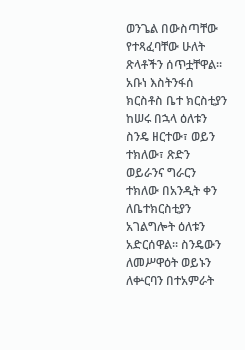ወንጌል በውስጣቸው የተጻፈባቸው ሁለት ጽላቶችን ሰጥቷቸዋል፡፡ አቡነ እስትንፋሰ ክርስቶስ ቤተ ክርስቲያን ከሠሩ በኋላ ዕለቱን ስንዴ ዘርተው፣ ወይን ተክለው፣ ጽድን ወይራንና ግራርን ተክለው በአንዲት ቀን ለቤተክርስቲያን አገልግሎት ዕለቱን አድርሰዋል፡፡ ስንዴውን ለመሥዋዕት ወይኑን ለቍርባን በተአምራት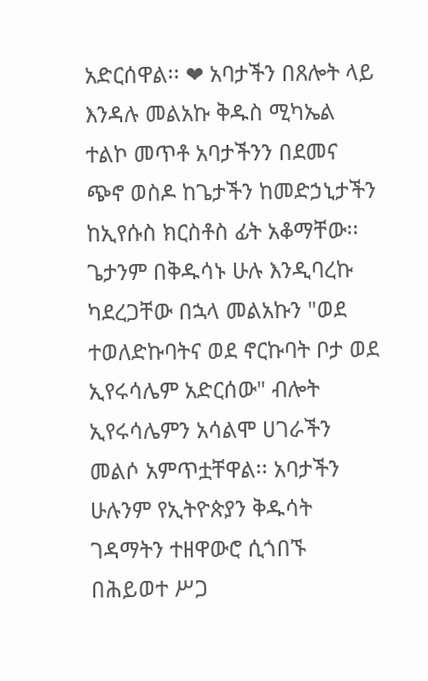አድርሰዋል፡፡ ❤ አባታችን በጸሎት ላይ እንዳሉ መልአኩ ቅዱስ ሚካኤል ተልኮ መጥቶ አባታችንን በደመና ጭኖ ወስዶ ከጌታችን ከመድኃኒታችን ከኢየሱስ ክርስቶስ ፊት አቆማቸው፡፡ ጌታንም በቅዱሳኑ ሁሉ እንዲባረኩ ካደረጋቸው በኋላ መልአኩን "ወደ ተወለድኩባትና ወደ ኖርኩባት ቦታ ወደ ኢየሩሳሌም አድርሰው" ብሎት ኢየሩሳሌምን አሳልሞ ሀገራችን መልሶ አምጥቷቸዋል፡፡ አባታችን ሁሉንም የኢትዮጵያን ቅዱሳት ገዳማትን ተዘዋውሮ ሲጎበኙ በሕይወተ ሥጋ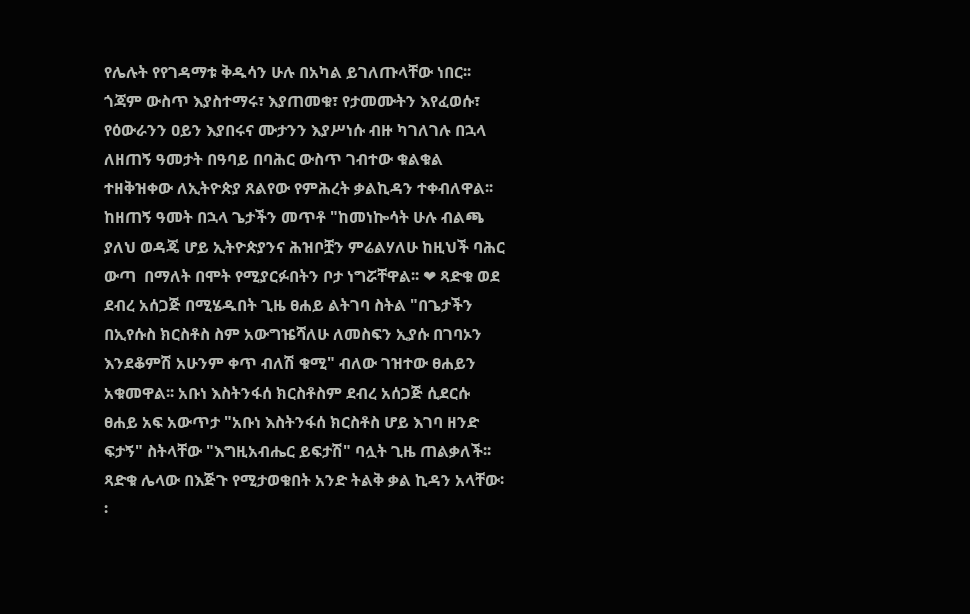የሌሉት የየገዳማቱ ቅዱሳን ሁሉ በአካል ይገለጡላቸው ነበር፡፡ ጎጃም ውስጥ እያስተማሩ፣ እያጠመቁ፣ የታመሙትን እየፈወሱ፣ የዕውራንን ዐይን እያበሩና ሙታንን እያሥነሱ ብዙ ካገለገሉ በኋላ ለዘጠኝ ዓመታት በዓባይ በባሕር ውስጥ ገብተው ቁልቁል ተዘቅዝቀው ለኢትዮጵያ ጸልየው የምሕረት ቃልኪዳን ተቀብለዋል፡፡ ከዘጠኝ ዓመት በኋላ ጌታችን መጥቶ "ከመነኰሳት ሁሉ ብልጫ ያለህ ወዳጄ ሆይ ኢትዮጵያንና ሕዝቦቿን ምሬልሃለሁ ከዚህች ባሕር ውጣ  በማለት በሞት የሚያርፉበትን ቦታ ነግሯቸዋል፡፡ ❤ ጻድቁ ወደ ደብረ አሰጋጅ በሚሄዱበት ጊዜ ፀሐይ ልትገባ ስትል "በጌታችን በኢየሱስ ክርስቶስ ስም አውግዤሻለሁ ለመስፍን ኢያሱ በገባኦን እንደቆምሽ አሁንም ቀጥ ብለሽ ቁሚ" ብለው ገዝተው ፀሐይን አቁመዋል፡፡ አቡነ እስትንፋሰ ክርስቶስም ደብረ አሰጋጅ ሲደርሱ ፀሐይ አፍ አውጥታ "አቡነ እስትንፋሰ ክርስቶስ ሆይ እገባ ዘንድ ፍታኝ" ስትላቸው "እግዚአብሔር ይፍታሽ" ባሏት ጊዜ ጠልቃለች፡፡ ጻድቁ ሌላው በእጅጉ የሚታወቁበት አንድ ትልቅ ቃል ኪዳን አላቸው፡፡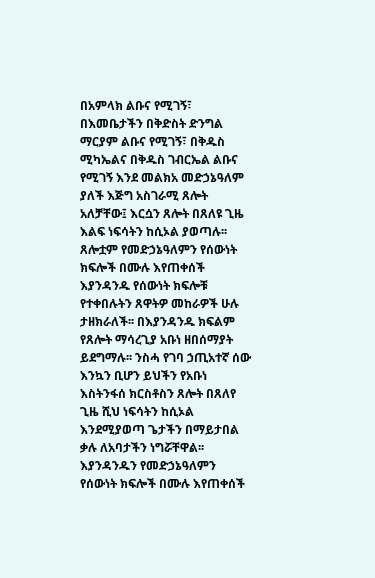በአምላክ ልቡና የሚገኝ፣ በእመቤታችን በቅድስት ድንግል ማርያም ልቡና የሚገኝ፣ በቅዱስ ሚካኤልና በቅዱስ ገብርኤል ልቡና የሚገኝ እንደ መልክአ መድኃኔዓለም ያለች እጅግ አስገራሚ ጸሎት አለቻቸው፤ እርሷን ጸሎት በጸለዩ ጊዜ እልፍ ነፍሳትን ከሲኦል ያወጣሉ፡፡ ጸሎቷም የመድኃኔዓለምን የሰውነት ክፍሎች በሙሉ እየጠቀሰች እያንዳንዱ የሰውነት ክፍሎቹ የተቀበሉትን ጸዋትዎ መከራዎች ሁሉ ታዘክራለች፡፡ በእያንዳንዱ ክፍልም የጸሎት ማሳረጊያ አቡነ ዘበሰማያት ይደግማሉ፡፡ ንስሓ የገባ ኃጢአተኛ ሰው እንኳን ቢሆን ይህችን የአቡነ እስትንፋሰ ክርስቶስን ጸሎት በጸለየ ጊዜ ሺህ ነፍሳትን ከሲኦል እንደሚያወጣ ጌታችን በማይታበል ቃሉ ለአባታችን ነግሯቸዋል፡፡ እያንዳንዱን የመድኃኔዓለምን የሰውነት ክፍሎች በሙሉ እየጠቀሰች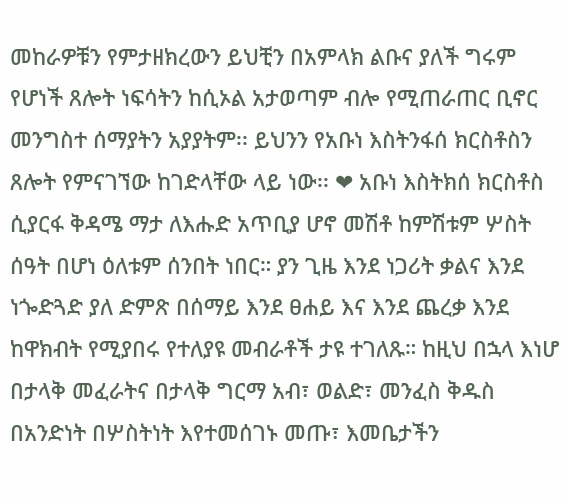መከራዎቹን የምታዘክረውን ይህቺን በአምላክ ልቡና ያለች ግሩም የሆነች ጸሎት ነፍሳትን ከሲኦል አታወጣም ብሎ የሚጠራጠር ቢኖር መንግስተ ሰማያትን አያያትም፡፡ ይህንን የአቡነ እስትንፋሰ ክርስቶስን ጸሎት የምናገኘው ከገድላቸው ላይ ነው፡፡ ❤ አቡነ እስትክሰ ክርስቶስ ሲያርፋ ቅዳሜ ማታ ለእሑድ አጥቢያ ሆኖ መሽቶ ከምሽቱም ሦስት ሰዓት በሆነ ዕለቱም ሰንበት ነበር። ያን ጊዜ እንደ ነጋሪት ቃልና እንደ ነጐድጓድ ያለ ድምጽ በሰማይ እንደ ፀሐይ እና እንደ ጨረቃ እንደ ከዋክብት የሚያበሩ የተለያዩ መብራቶች ታዩ ተገለጹ። ከዚህ በኋላ እነሆ በታላቅ መፈራትና በታላቅ ግርማ አብ፣ ወልድ፣ መንፈስ ቅዱስ በአንድነት በሦስትነት እየተመሰገኑ መጡ፣ እመቤታችን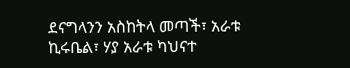ደናግላንን አስከትላ መጣች፣ አራቱ ኪሩቤል፣ ሃያ አራቱ ካህናተ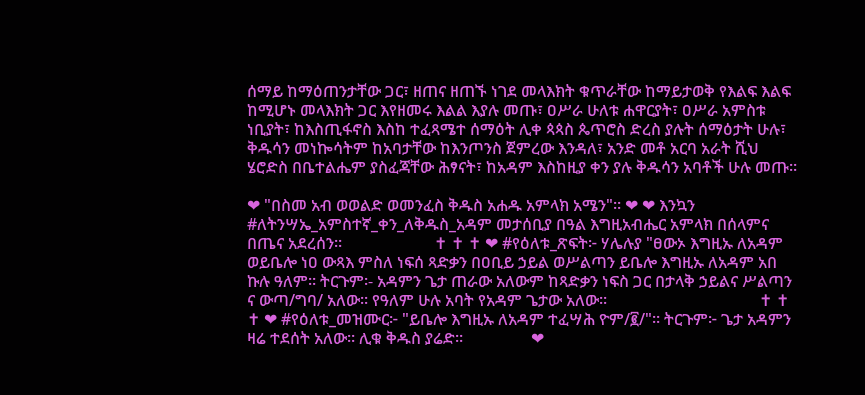ሰማይ ከማዕጠንታቸው ጋር፣ ዘጠና ዘጠኙ ነገደ መላእክት ቁጥራቸው ከማይታወቅ የእልፍ እልፍ ከሚሆኑ መላእክት ጋር እየዘመሩ እልል እያሉ መጡ፣ ዐሥራ ሁለቱ ሐዋርያት፣ ዐሥራ አምስቱ ነቢያት፣ ከእስጢፋኖስ እስከ ተፈጻሜተ ሰማዕት ሊቀ ጳጳስ ጴጥሮስ ድረስ ያሉት ሰማዕታት ሁሉ፣ ቅዱሳን መነኰሳትም ከአባታቸው ከእንጦንስ ጀምረው እንዳለ፣ አንድ መቶ አርባ አራት ሺህ ሄሮድስ በቤተልሔም ያስፈጃቸው ሕፃናት፣ ከአዳም እስከዚያ ቀን ያሉ ቅዱሳን አባቶች ሁሉ መጡ።

❤ "በስመ አብ ወወልድ ወመንፈስ ቅዱስ አሐዱ አምላክ አሜን"። ❤ ❤ እንኳን #ለትንሣኤ_አምስተኛ_ቀን_ለቅዱስ_አዳም መታሰቢያ በዓል እግዚአብሔር አምላክ በሰላምና በጤና አደረሰን።                       ✝ ✝ ✝ ❤ #የዕለቱ_ጽፍት፦ ሃሌሉያ "ፀውኦ እግዚኡ ለአዳም ወይቤሎ ነዐ ውጻእ ምስለ ነፍሰ ጻድቃን በዐቢይ ኃይል ወሥልጣን ይቤሎ እግዚኡ ለአዳም አበ ኩሉ ዓለም። ትርጉም፡- አዳምን ጌታ ጠራው አለውም ከጻድቃን ነፍስ ጋር በታላቅ ኃይልና ሥልጣን ና ውጣ/ግባ/ አለው፡፡ የዓለም ሁሉ አባት የአዳም ጌታው አለው፡፡                                      ✝ ✝ ✝ ❤ #የዕለቱ_መዝሙር፦ "ይቤሎ እግዚኡ ለአዳም ተፈሣሕ ዮም/፪/"። ትርጉም፦ ጌታ አዳምን ዛሬ ተደሰት አለው። ሊቁ ቅዱስ ያሬድ።                 ❤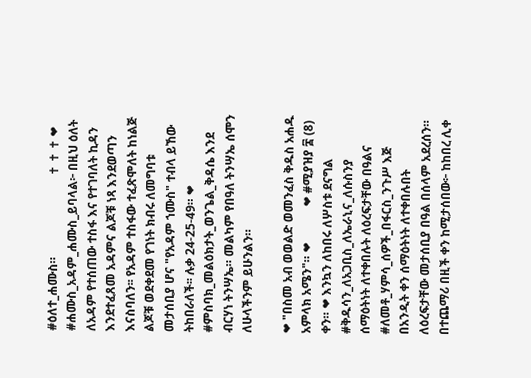#ዕለተ_ሐሙስ።                           ✝ ✝ ✝ ❤ #ሐሙስ_አዳም_ሐሙስ_ይባላል፦ በዚህ ዕለት ለአዳም የተሰጠው ተስፋ እና የተገባለት ኪዳን እንደተፈጸመ አዳምና ልጆቹ ነጻ እንደወጣን እናስባለን፡፡ የአዳም ተስፋው ተፈጽሞለት ከነልጅ ልጆቹ ወደቀደመ የገነት ክብሩ ለመግባቱ መታሰቢያ ሆና "የአዳም ኀሙስ" ተብላ ይኸው ትከበራለች፡፡ ሉቃ 24-25-49። ❤ #ምስባክ_መልዕክታት_ወንጌል_ቅዳሴ እንደ ብርሃነ ትንሣኤ። መልካም የበዓለ ትንሣኤ ሰሞን ለሁላችንም ይሁንልን።

❤ "በስመ አብ ወወልድ ወመንፈስ ቅዱስ አሐዱ አምላክ አሜን"። ❤            ❤ #ሚያዝያ ፰ (8) ቀን። ❤ እንኳን ለከበሩ ለሦስቱ ደናግል #ቅዱሳን_ለአጋቢስ_ለኤራኒና_ለሱስንያ ሰማዕትነት ለተቀበሉት ለዕረፍታቸው በዓልና #ለመቶ_ሃምሳ_ሰዎች_በፋርስ_ንጉሥ እጅ በአንዲት ቀን ሰማዕትነት ለተቀበሉበት ለዕረፍታቸው መታሰቢያ በዓል በሰላም አደረሰን። በተጨማሪ በዚች ቀን ከሚታሰበው፦ ከከበረ ሊቀ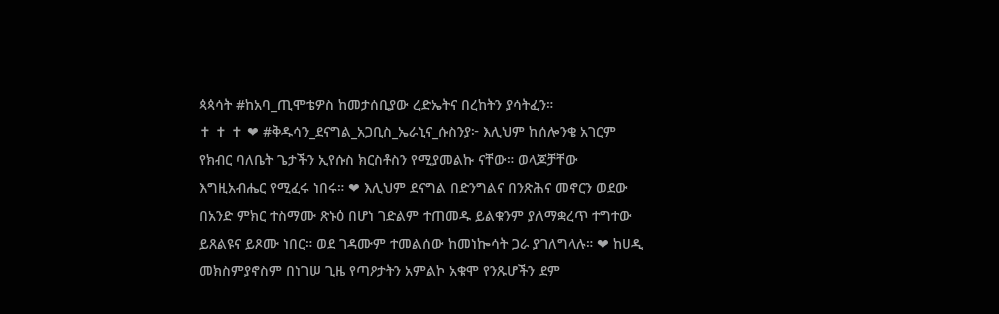ጳጳሳት #ከአባ_ጢሞቴዎስ ከመታሰቢያው ረድኤትና በረከትን ያሳትፈን።                                   ✝ ✝ ✝ ❤ #ቅዱሳን_ደናግል_አጋቢስ_ኤራኒና_ሱስንያ፦ እሊህም ከሰሎንቄ አገርም የክብር ባለቤት ጌታችን ኢየሱስ ክርስቶስን የሚያመልኩ ናቸው። ወላጆቻቸው እግዚአብሔር የሚፈሩ ነበሩ። ❤ እሊህም ደናግል በድንግልና በንጽሕና መኖርን ወደው በአንድ ምክር ተስማሙ ጽኑዕ በሆነ ገድልም ተጠመዱ ይልቁንም ያለማቋረጥ ተግተው ይጸልዩና ይጾሙ ነበር። ወደ ገዳሙም ተመልሰው ከመነኰሳት ጋራ ያገለግላሉ። ❤ ከሀዲ መክስምያኖስም በነገሠ ጊዜ የጣዖታትን አምልኮ አቁሞ የንጹሆችን ደም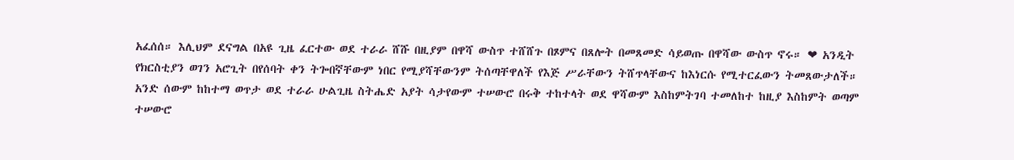አፈሰሰ። እሊህም ደናግል በአዩ ጊዜ ፈርተው ወደ ተራራ ሸሹ በዚያም በዋሻ ውስጥ ተሸሸጉ በጾምና በጸሎት በመጸመድ ሳይወጡ በዋሻው ውስጥ ኖሩ። ❤ አንዲት የክርስቲያን ወገን አሮጊት በየሰባት ቀን ትጐበኛቸውም ነበር የሚያሻቸውንም ትሰጣቸዋለች የእጅ ሥራቸውን ትሸጥላቸውና ከእነርሱ የሚተርፈውን ትመጸውታለች። አንድ ሰውም ከከተማ ወጥታ ወደ ተራራ ሁልጊዜ ስትሔድ አያት ሳታየውም ተሠውሮ በሩቅ ተከተላት ወደ ዋሻውም እስከምትገባ ተመለከተ ከዚያ እስከምት ወጣም ተሠውሮ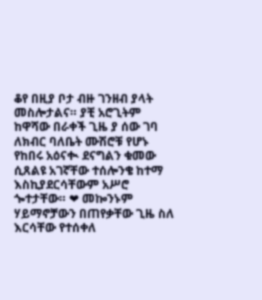ቆየ በዚያ ቦታ ብዙ ገንዘብ ያላት መስሎታልና። ያቺ አሮጊትም ከዋሻው በራቀች ጊዜ ያ ሰው ገባ ለክብር ባለቤት ሙሽሮቹ የሆኑ የከበሩ አዕናቊ ደናግልን ቁመው ሲጸልዩ አገኛቸው ተሰሎንቄ ከተማ እስኪያደርሳቸውም አሥሮ ጐተታቸው። ❤ መኰንኑም ሃይማኖቻውን በጠየቃቸው ጊዜ ስለ እርሳቸው የተሰቀለ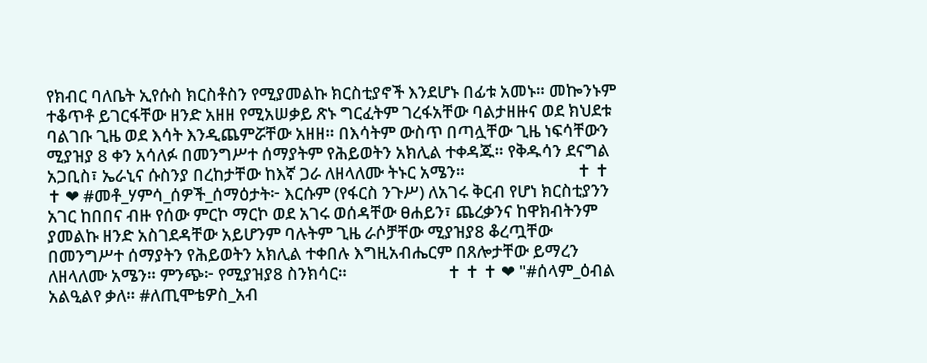የክብር ባለቤት ኢየሱስ ክርስቶስን የሚያመልኩ ክርስቲያኖች እንደሆኑ በፊቱ አመኑ። መኰንኑም ተቆጥቶ ይገርፋቸው ዘንድ አዘዘ የሚአሠቃይ ጽኑ ግርፈትም ገረፋአቸው ባልታዘዙና ወደ ክህደቱ ባልገቡ ጊዜ ወደ እሳት እንዲጨምሯቸው አዘዘ። በእሳትም ውስጥ በጣሏቸው ጊዜ ነፍሳቸውን ሚያዝያ 8 ቀን አሳለፉ በመንግሥተ ሰማያትም የሕይወትን አክሊል ተቀዳጁ። የቅዱሳን ደናግል አጋቢስ፣ ኤራኒና ሱስንያ በረከታቸው ከእኛ ጋራ ለዘላለሙ ትኑር አሜን።                            ✝ ✝ ✝ ❤ #መቶ_ሃምሳ_ሰዎች_ሰማዕታት፦ እርሱም (የፋርስ ንጉሥ) ለአገሩ ቅርብ የሆነ ክርስቲያንን አገር ከበበና ብዙ የሰው ምርኮ ማርኮ ወደ አገሩ ወሰዳቸው ፀሐይን፣ ጨረቃንና ከዋክብትንም ያመልኩ ዘንድ አስገደዳቸው አይሆንም ባሉትም ጊዜ ራሶቻቸው ሚያዝያ8 ቆረጧቸው በመንግሥተ ሰማያትን የሕይወትን አክሊል ተቀበሉ እግዚአብሔርም በጸሎታቸው ይማረን ለዘላለሙ አሜን። ምንጭ፦ የሚያዝያ8 ስንክሳር።                         ✝ ✝ ✝ ❤ "#ሰላም_ዕብል አልዒልየ ቃለ። #ለጢሞቴዎስ_አብ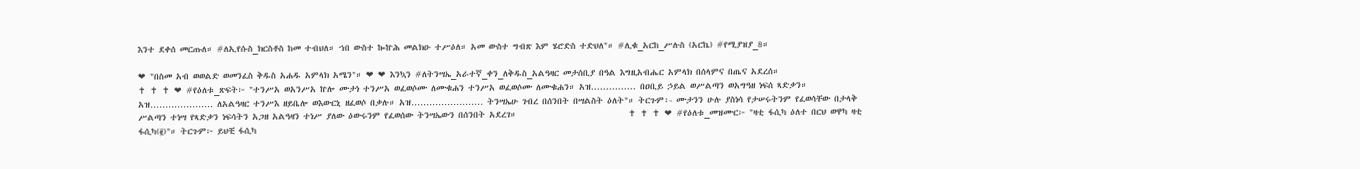እንተ ደቀሰ መርጡለ። #ለኢየሱስ_ክርስቶስ ከመ ተብህለ። ኀበ ውስተ ኰኵሕ መልክዑ ተሥዕለ። አመ ውስተ ግብጽ እም ሄሮድስ ተድህለ"። #ሊቁ_አርከ_ሥሉስ (አርኬ) #የሚያዝያ_8።

❤ "በስመ አብ ወወልድ ወመንፈስ ቅዱስ አሐዱ አምላክ አሜን"። ❤ ❤ እንኳን #ለትንሣኤ_አራተኛ_ቀን_ለቅዱስ_አልዓዛር መታሰቢያ በዓል እግዚአብሔር አምላክ በሰላምና በጤና አደረሰ።                                              ✝ ✝ ✝ ❤ #የዕለቱ_ጽፍት፦ "ተንሥአ ወአንሥአ ኵሎ ሙታነ ተንሥአ ወፈወሶሙ ለሙቁሐን ተንሥአ ወፈወሶሙ ለሙቁሐን። አዝ............... በዐቢይ ኃይል ወሥልጣን ወአግዓዘ ነፍሰ ጻድቃን። አዝ………………… ለአልዓዛር ተንሥእ ዘይቤሎ ወእውርኒ ዘፈወሶ በቃሉ። አዝ…………………… ትንሣኤሁ ገብረ በሰንበት በሣልስት ዕለት"። ትርጉም፡- ሙታንን ሁሉ ያስነሳ የታሠሩትንም የፈወሳቸው በታላቅ ሥልጣን ተነሣ የጻድቃን ነፍሳትን አጋዘ አልዓዛን ተነሥ ያለው ዕውሩንም የፈወሰው ትንሣኤውን በሰንበት አደረገ።                            ✝ ✝ ✝ ❤ #የዕለቱ_መዝሙር፦ "ዛቲ ፋሲካ ዕለተ በርህ ወዋካ ዛቲ ፋሲካ(፪)"። ትርጉም፦ ይህቺ ፋሲካ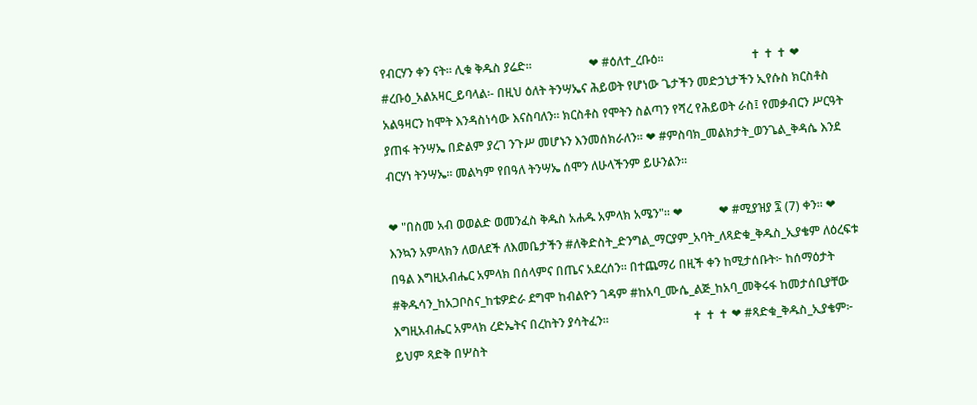የብርሃን ቀን ናት። ሊቁ ቅዱስ ያሬድ።                   ❤ #ዕለተ_ረቡዕ።                             ✝ ✝ ✝ ❤ #ረቡዕ_አልአዛር_ይባላል፡- በዚህ ዕለት ትንሣኤና ሕይወት የሆነው ጌታችን መድኃኒታችን ኢየሱስ ክርስቶስ አልዓዛርን ከሞት እንዳስነሳው እናስባለን፡፡ ክርስቶስ የሞትን ስልጣን የሻረ የሕይወት ራስ፤ የመቃብርን ሥርዓት ያጠፋ ትንሣኤ በድልም ያረገ ንጉሥ መሆኑን እንመሰክራለን፡፡ ❤ #ምስባክ_መልክታት_ወንጌል_ቅዳሴ እንደ ብርሃነ ትንሣኤ። መልካም የበዓለ ትንሣኤ ሰሞን ለሁላችንም ይሁንልን።

❤ "በስመ አብ ወወልድ ወመንፈስ ቅዱስ አሐዱ አምላክ አሜን"። ❤            ❤ #ሚያዝያ ፯ (7) ቀን። ❤ እንኳን አምላክን ለወለደች ለእመቤታችን #ለቅድስት_ድንግል_ማርያም_አባት_ለጻድቁ_ቅዱስ_ኢያቄም ለዕረፍቱ በዓል እግዚአብሔር አምላክ በሰላምና በጤና አደረሰን። በተጨማሪ በዚች ቀን ከሚታሰቡት፦ ከሰማዕታት #ቅዱሳን_ከአጋቦስና_ከቴዎድራ ደግሞ ከብልዮን ገዳም #ከአባ_ሙሴ_ልጅ_ከአባ_መቅሩፋ ከመታሰቢያቸው እግዚአብሔር አምላክ ረድኤትና በረከትን ያሳትፈን።                            ✝ ✝ ✝ ❤ #ጻድቁ_ቅዱስ_ኢያቄም፦ ይህም ጻድቅ በሦስት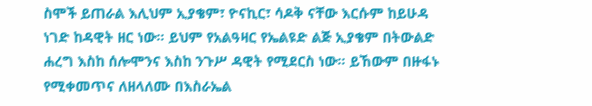ስሞች ይጠራል እሊህም ኢያቄም፣ ዮናኪር፣ ሳዶቅ ናቸው እርሱም ከይሁዳ ነገድ ከዳዊት ዘር ነው። ይህም የአልዓዛር የኤልዩድ ልጅ ኢያቄም በትውልድ ሐረግ እስከ ሰሎሞንና እስከ ንጉሥ ዳዊት የሚደርስ ነው። ይኸውም በዙፋኑ የሚቀመጥና ለዘላለሙ በእስራኤል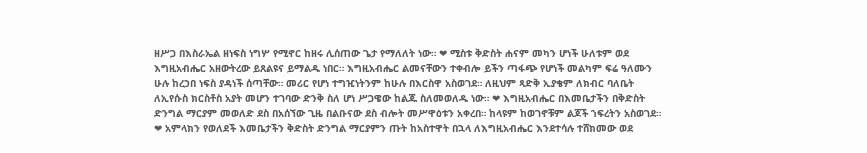ዘሥጋ በእስራኤል ዘነፍስ ነግሦ የሚኖር ከዘሩ ሊሰጠው ጌታ የማለለት ነው። ❤ ሚስቱ ቅድስት ሐናም መካን ሆነች ሁለቱም ወደ እግዚአብሔር አዘውትረው ይጸልዩና ይማልዱ ነበር። እግዚአብሔር ልመናቸውን ተቀብሎ ይችን ጣፋጭ የሆነች መልካም ፍሬ ዓለሙን ሁሉ ከረኃበ ነፍስ ያዳነች ሰጣቸው። መሪር የሆነ ተግዢነትንም ከሁሉ በእርስዋ አስወገደ። ለዚህም ጻድቅ ኢያቄም ለክብር ባለቤት ለኢየሱስ ክርስቶስ አያት መሆን ተገባው ድንቅ ስለ ሆነ ሥጋዌው ከልጁ ስለመወለዱ ነው። ❤ እግዚአብሔር በእመቤታችን በቅድስት ድንግል ማርያም መወለድ ደስ በአሰኘው ጊዜ በልቡናው ደስ ብሎት መሥዋዕቱን አቀረበ። ከላዩም ከወገኖቹም ልጆች ኀፍረትን አስወገደ። ❤ አምላክን የወለደች እመቤታችን ቅድስት ድንግል ማርያምን ጡት ከአስተዋት በኋላ ለእግዚአብሔር እንደተሳሉ ተሸክመው ወደ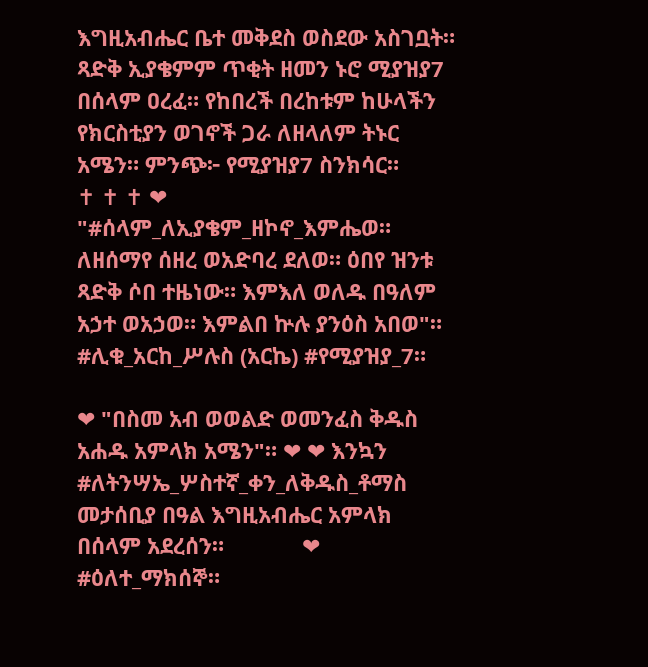እግዚአብሔር ቤተ መቅደስ ወስደው አስገቧት። ጻድቅ ኢያቄምም ጥቂት ዘመን ኑሮ ሚያዝያ7 በሰላም ዐረፈ። የከበረች በረከቱም ከሁላችን የክርስቲያን ወገኖች ጋራ ለዘላለም ትኑር አሜን። ምንጭ፦ የሚያዝያ7 ስንክሳር።                             ✝ ✝ ✝ ❤ "#ሰላም_ለኢያቄም_ዘኮኖ_እምሔወ። ለዘሰማየ ሰዘረ ወአድባረ ደለወ። ዕበየ ዝንቱ ጻድቅ ሶበ ተዜነው። እምእለ ወለዱ በዓለም አኃተ ወአኃወ። እምልበ ኵሉ ያንዕስ አበወ"። #ሊቁ_አርከ_ሥሉስ (አርኬ) #የሚያዝያ_7።

❤ "በስመ አብ ወወልድ ወመንፈስ ቅዱስ አሐዱ አምላክ አሜን"። ❤ ❤ እንኳን #ለትንሣኤ_ሦስተኛ_ቀን_ለቅዱስ_ቶማስ መታሰቢያ በዓል እግዚአብሔር አምላክ በሰላም አደረሰን።             ❤ #ዕለተ_ማክሰኞ።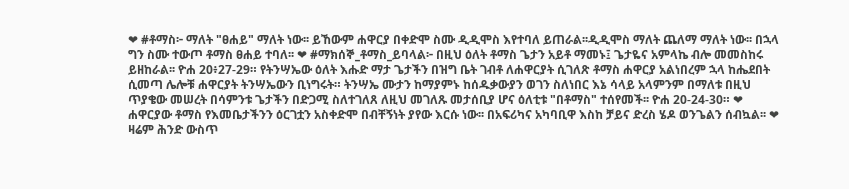❤ #ቶማስ፦ ማለት "ፀሐይ" ማለት ነው፡፡ ይኸውም ሐዋርያ በቀድሞ ስሙ ዲዲሞስ እየተባለ ይጠራል፡፡ዲዲሞስ ማለት ጨለማ ማለት ነው፡፡ በኋላ ግን ስሙ ተውጦ ቶማስ ፀሐይ ተባለ፡፡ ❤ #ማክሰኞ_ቶማስ_ይባላል፦ በዚህ ዕለት ቶማስ ጌታን አይቶ ማመኑ፤ ጌታዬና አምላኬ ብሎ መመስከሩ ይዘከራል፡፡ ዮሐ 20፥27-29። የትንሣኤው ዕለት እሑድ ማታ ጌታችን በዝግ ቤት ገብቶ ለሐዋርያት ሲገለጽ ቶማስ ሐዋርያ አልነበረም ኋላ ከሔደበት ሲመጣ ሌሎቹ ሐዋርያት ትንሣኤውን ቢነግሩት። ትንሣኤ ሙታን ከማያምኑ ከሰዱቃውያን ወገን ስለነበር እኔ ሳላይ አላምንም በማለቱ በዚህ ጥያቄው መሠረት በሳምንቱ ጌታችን በድጋሚ ስለተገለጸ ለዚህ መገለጹ መታሰቢያ ሆና ዕለቲቱ "በቶማስ" ተሰየመች፡፡ ዮሐ 20-24-30። ❤ ሐዋርያው ቶማስ የእመቤታችንን ዕርገቷን አስቀድሞ በብቸኝነት ያየው እርሱ ነው፡፡ በአፍሪካና አካባቢዋ እስከ ቻይና ድረስ ሄዶ ወንጌልን ሰብኳል፡፡ ❤ ዛሬም ሕንድ ውስጥ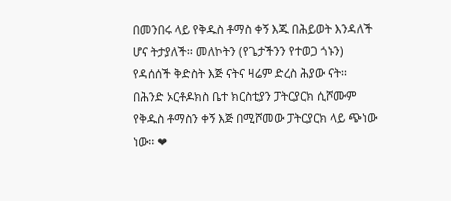በመንበሩ ላይ የቅዱስ ቶማስ ቀኝ እጁ በሕይወት እንዳለች ሆና ትታያለች፡፡ መለኮትን (የጌታችንን የተወጋ ጎኑን) የዳሰሰች ቅድስት እጅ ናትና ዛሬም ድረስ ሕያው ናት፡፡ በሕንድ ኦርቶዶክስ ቤተ ክርስቲያን ፓትርያርክ ሲሾሙም የቅዱስ ቶማስን ቀኝ እጅ በሚሾመው ፓትርያርክ ላይ ጭነው ነው፡፡ ❤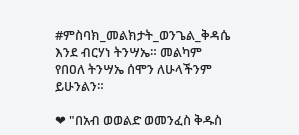#ምስባክ_መልክታት_ወንጌል_ቅዳሴ እንደ ብርሃነ ትንሣኤ። መልካም የበዐለ ትንሣኤ ሰሞን ለሁላችንም ይሁንልን።

❤ "በአብ ወወልድ ወመንፈስ ቅዱስ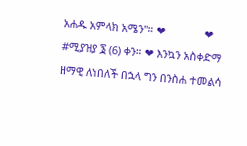አሐዱ አምላክ አሜን"። ❤             ❤ #ሚያዝያ ፮ (6) ቀን። ❤ እንኳን አስቀድማ ዘማዊ ለነበለች በኋላ ግን በንስሐ ተመልሳ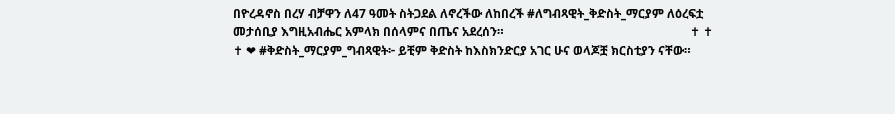በዮረዳኖስ በረሃ ብቻዋን ለ47 ዓመት ስትጋደል ለኖረችው ለከበረች #ለግብጻዊት_ቅድስት_ማርያም ለዕረፍቷ መታሰቢያ እግዚአብሔር አምላክ በሰላምና በጤና አደረሰን።                                                              ✝ ✝ ✝ ❤ #ቅድስት_ማርያም_ግብጻዊት፦ ይቺም ቅድስት ከእስክንድርያ አገር ሁና ወላጆቿ ክርስቲያን ናቸው።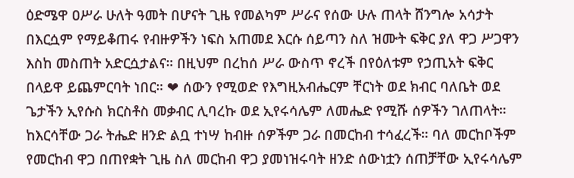ዕድሜዋ ዐሥራ ሁለት ዓመት በሆናት ጊዜ የመልካም ሥራና የሰው ሁሉ ጠላት ሸንግሎ አሳታት በእርሷም የማይቆጠሩ የብዙዎችን ነፍስ አጠመደ እርሱ ሰይጣን ስለ ዝሙት ፍቅር ያለ ዋጋ ሥጋዋን እስከ መስጠት አድርሷታልና። በዚህም በረከሰ ሥራ ውስጥ ኖረች በየዕለቱም የኃጢአት ፍቅር በላይዋ ይጨምርባት ነበር። ❤ ሰውን የሚወድ የእግዚአብሔርም ቸርነት ወደ ክብር ባለቤት ወደ ጌታችን ኢየሱስ ክርስቶስ መቃብር ሊባረኩ ወደ ኢየሩሳሌም ለመሔድ የሚሹ ሰዎችን ገለጠላት። ከእርሳቸው ጋራ ትሔድ ዘንድ ልቧ ተነሣ ከብዙ ሰዎችም ጋራ በመርከብ ተሳፈረች። ባለ መርከቦችም የመርከብ ዋጋ በጠየቋት ጊዜ ስለ መርከብ ዋጋ ያመነዝሩባት ዘንድ ሰውነቷን ሰጠቻቸው ኢየሩሳሌም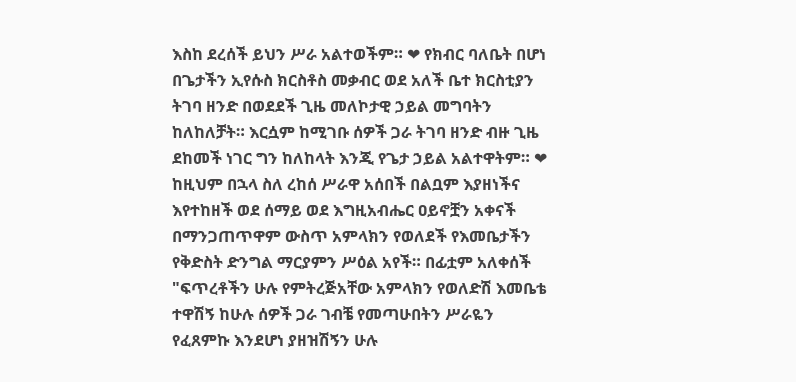እስከ ደረሰች ይህን ሥራ አልተወችም። ❤ የክብር ባለቤት በሆነ በጌታችን ኢየሱስ ክርስቶስ መቃብር ወደ አለች ቤተ ክርስቲያን ትገባ ዘንድ በወደደች ጊዜ መለኮታዊ ኃይል መግባትን ከለከለቻት። እርሷም ከሚገቡ ሰዎች ጋራ ትገባ ዘንድ ብዙ ጊዜ ደከመች ነገር ግን ከለከላት እንጂ የጌታ ኃይል አልተዋትም። ❤ ከዚህም በኋላ ስለ ረከሰ ሥራዋ አሰበች በልቧም እያዘነችና እየተከዘች ወደ ሰማይ ወደ እግዚአብሔር ዐይኖቿን አቀናች በማንጋጠጥዋም ውስጥ አምላክን የወለደች የእመቤታችን የቅድስት ድንግል ማርያምን ሥዕል አየች። በፊቷም አለቀሰች "ፍጥረቶችን ሁሉ የምትረጅአቸው አምላክን የወለድሽ እመቤቴ ተዋሽኝ ከሁሉ ሰዎች ጋራ ገብቼ የመጣሁበትን ሥራዬን የፈጸምኩ እንደሆነ ያዘዝሽኝን ሁሉ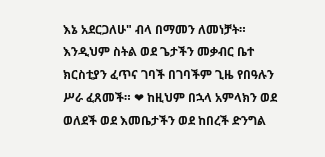እኔ አደርጋለሁ" ብላ በማመን ለመነቻት። እንዲህም ስትል ወደ ጌታችን መቃብር ቤተ ክርስቲያን ፈጥና ገባች በገባችም ጊዜ የበዓሉን ሥራ ፈጸመች። ❤ ከዚህም በኋላ አምላክን ወደ ወለደች ወደ እመቤታችን ወደ ከበረች ድንግል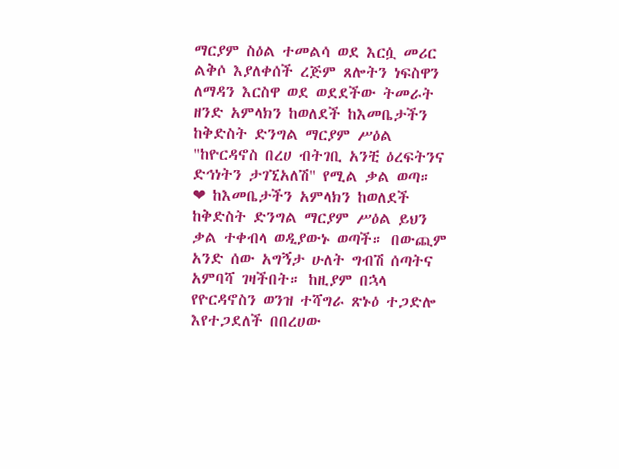ማርያም ስዕል ተመልሳ ወደ እርሷ መሪር ልቅሶ እያለቀሰች ረጅም ጸሎትን ነፍስዋን ለማዳን እርስዋ ወደ ወደደችው ትመራት ዘንድ አምላክን ከወለደች ከእመቤታችን ከቅድስት ድንግል ማርያም ሥዕል "ከዮርዳኖስ በረሀ ብትገቢ አንቺ ዕረፍትንና ድኅነትን ታገኚአለሽ" የሚል ቃል ወጣ። ❤ ከእመቤታችን አምላክን ከወለደች ከቅድስት ድንግል ማርያም ሥዕል ይህን ቃል ተቀብላ ወዲያውኑ ወጣች። በውጪም አንድ ሰው አግኝታ ሁለት ግብሽ ሰጣትና አምባሻ ገዛችበት። ከዚያም በኋላ የዮርዳኖስን ወንዝ ተሻግራ ጽኑዕ ተጋድሎ እየተጋደለች በበረሀው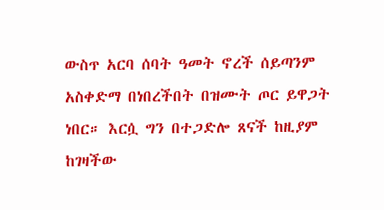ውስጥ አርባ ሰባት ዓመት ኖረች ሰይጣንም አስቀድማ በነበረችበት በዝሙት ጦር ይዋጋት ነበር። እርሷ ግን በተጋድሎ ጸናች ከዚያም ከገዛችው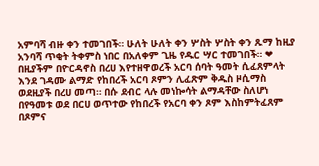አምባሻ ብዙ ቀን ተመገበች። ሁለት ሁለት ቀን ሦስት ሦስት ቀን ጹማ ከዚያ አንባሻ ጥቂት ትቀምስ ነበር በአለቀም ጊዜ የዱር ሣር ተመገበች። ❤ በዚያችም በዮርዳኖስ በረሀ እየተዘዋወረች አርባ ሰባት ዓመት ሲፈጸምላት እንደ ገዳሙ ልማድ የከበረች አርባ ጾምን ሊፈጽም ቅዱስ ዞሲማስ ወደዚያች በረሀ መጣ። በሱ ደብር ላሉ መነኰሳት ልማዳቸው ስለሆነ በየዓመቱ ወደ በርሀ ወጥተው የከበረች የአርባ ቀን ጾም እስከምትፈጸም በጾምና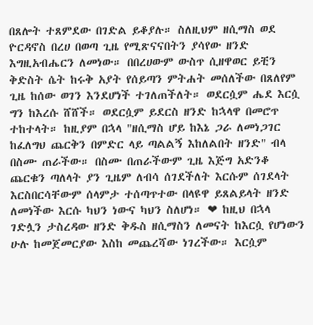በጸሎት ተጸምደው በገድል ይቆያሉ። ስለዚህም ዘሲማስ ወደ ዮርዳኖስ በረሀ በወጣ ጊዜ የሚጽናናበትን ያሳየው ዘንድ እግዚአብሔርን ለመነው። በበረሀውም ውስጥ ሲዘዋወር ይቺን ቅድስት ሴት ከሩቅ አያት የሰይጣን ምትሐት መሰለችው በጸለየም ጊዜ ከሰው ወገን እንደሆነች ተገለጠችለት። ወደርሷም ሔደ እርሷ ግን ከእረሱ ሸሸች። ወደርሷም ይደርስ ዘንድ ከኋላዋ በመሮጥ ተከተላት። ከዚያም በኋላ "ዘሲማስ ሆይ ከእኔ ጋራ ለመነጋገር ከፈለግህ ጨርቅን በምድር ላይ ጣልልኝ እከለልበት ዘንድ" ብላ በስሙ ጠራችው። በስሙ በጠራችውም ጊዜ እጅግ አድንቆ ጨርቁን ጣለላት ያን ጊዜም ለብሳ ሰገደችለት እርሱም ሰገደላት እርስበርሳቸውም ሰላምታ ተሰጣጥተው በላዩዋ ይጸልይላት ዘንድ ለመነችው እርሱ ካህን ነውና ካህን ስለሆነ። ❤ ከዚህ በኋላ ገድሏን ታስረዳው ዘንድ ቅዱስ ዘሲማስን ለመናት ከእርሷ የሆነውን ሁሉ ከመጀመርያው እስከ መጨረሻው ነገረችው። እርሷም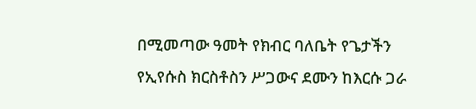በሚመጣው ዓመት የክብር ባለቤት የጌታችን የኢየሱስ ክርስቶስን ሥጋውና ደሙን ከእርሱ ጋራ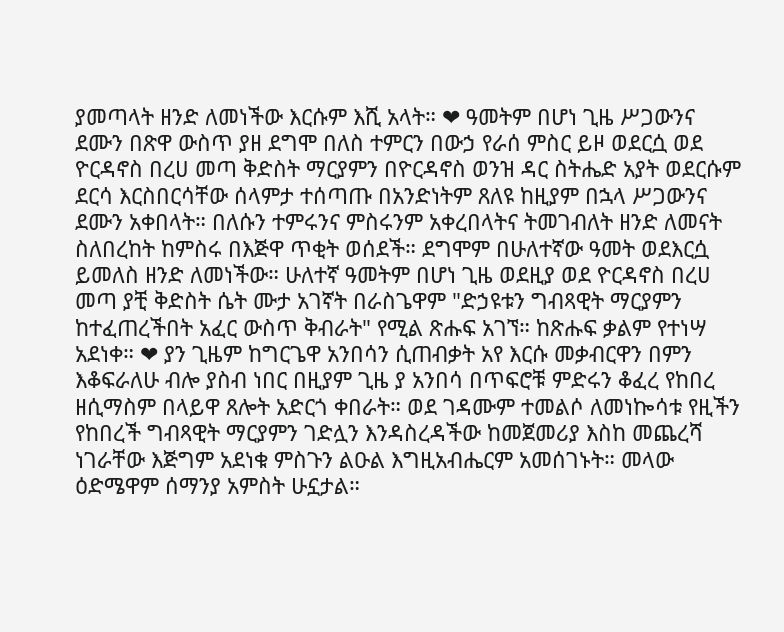ያመጣላት ዘንድ ለመነችው እርሱም እሺ አላት። ❤ ዓመትም በሆነ ጊዜ ሥጋውንና ደሙን በጽዋ ውስጥ ያዘ ደግሞ በለስ ተምርን በውኃ የራሰ ምስር ይዞ ወደርሷ ወደ ዮርዳኖስ በረሀ መጣ ቅድስት ማርያምን በዮርዳኖስ ወንዝ ዳር ስትሔድ አያት ወደርሱም ደርሳ እርስበርሳቸው ሰላምታ ተሰጣጡ በአንድነትም ጸለዩ ከዚያም በኋላ ሥጋውንና ደሙን አቀበላት። በለሱን ተምሩንና ምስሩንም አቀረበላትና ትመገብለት ዘንድ ለመናት ስለበረከት ከምስሩ በእጅዋ ጥቂት ወሰደች። ደግሞም በሁለተኛው ዓመት ወደእርሷ ይመለስ ዘንድ ለመነችው። ሁለተኛ ዓመትም በሆነ ጊዜ ወደዚያ ወደ ዮርዳኖስ በረሀ መጣ ያቺ ቅድስት ሴት ሙታ አገኛት በራስጌዋም "ድኃዩቱን ግብጻዊት ማርያምን ከተፈጠረችበት አፈር ውስጥ ቅብራት" የሚል ጽሑፍ አገኘ። ከጽሑፍ ቃልም የተነሣ አደነቀ። ❤ ያን ጊዜም ከግርጌዋ አንበሳን ሲጠብቃት አየ እርሱ መቃብርዋን በምን እቆፍራለሁ ብሎ ያስብ ነበር በዚያም ጊዜ ያ አንበሳ በጥፍሮቹ ምድሩን ቆፈረ የከበረ ዘሲማስም በላይዋ ጸሎት አድርጎ ቀበራት። ወደ ገዳሙም ተመልሶ ለመነኰሳቱ የዚችን የከበረች ግብጻዊት ማርያምን ገድሏን እንዳስረዳችው ከመጀመሪያ እስከ መጨረሻ ነገራቸው እጅግም አደነቁ ምስጉን ልዑል እግዚአብሔርም አመሰገኑት። መላው ዕድሜዋም ሰማንያ አምስት ሁኗታል።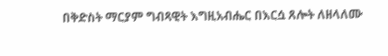በቅድስት ማርያም ግብጻዊት እግዚአብሔር በእርሷ ጸሎት ለዘላለሙ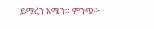ይማረን አሜን። ምንጭ፦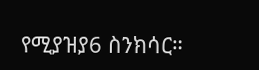የሚያዝያ6 ስንክሳር።